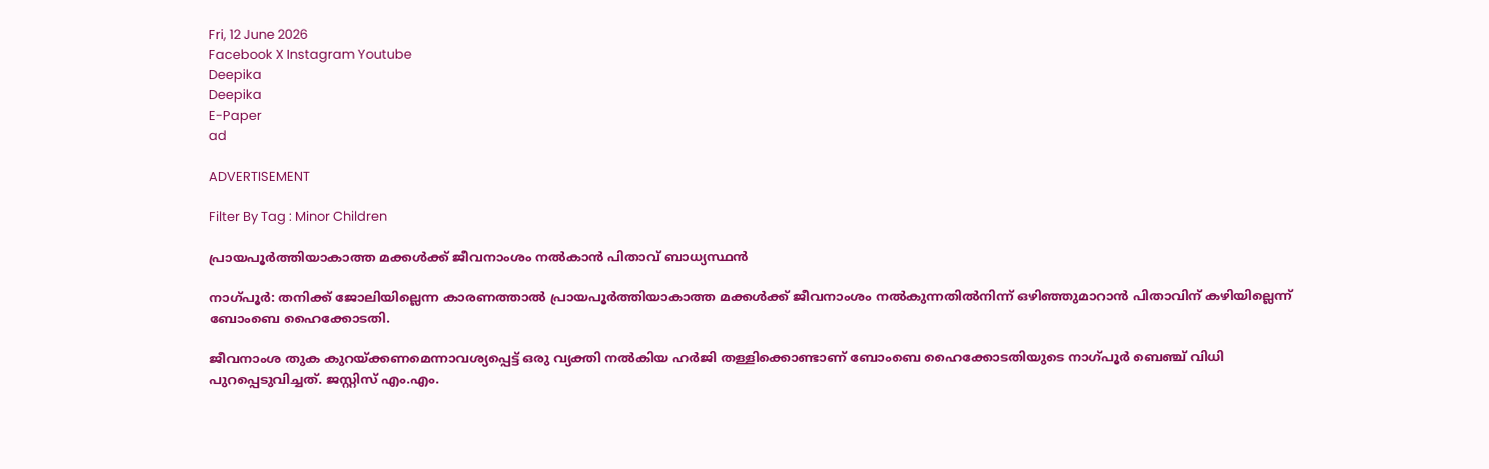Fri, 12 June 2026
Facebook X Instagram Youtube
Deepika
Deepika
E-Paper
ad

ADVERTISEMENT

Filter By Tag : Minor Children

പ്രായപൂർത്തിയാകാത്ത മക്കൾക്ക് ജീവനാംശം നൽകാൻ പിതാവ് ബാധ്യസ്ഥൻ

നാഗ്പൂർ: തനിക്ക് ജോലിയില്ലെന്ന കാരണത്താൽ പ്രായപൂർത്തിയാകാത്ത മക്കൾക്ക് ജീവനാംശം നൽകുന്നതിൽനിന്ന് ഒഴിഞ്ഞുമാറാൻ പിതാവിന് കഴിയില്ലെന്ന് ബോംബെ ഹൈക്കോടതി.

ജീവനാംശ തുക കുറയ്ക്കണമെന്നാവശ്യപ്പെട്ട് ഒരു വ്യക്തി നൽകിയ ഹർജി തള്ളിക്കൊണ്ടാണ് ബോംബെ ഹൈക്കോടതിയുടെ നാഗ്പൂർ ബെഞ്ച് വിധി പുറപ്പെടുവിച്ചത്. ജസ്റ്റിസ് എം.എം.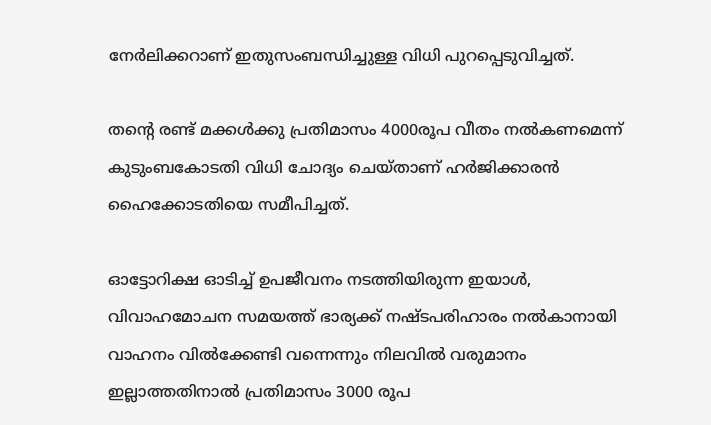നേർലിക്കറാണ് ഇതുസംബന്ധിച്ചുള്ള വിധി പുറപ്പെടുവിച്ചത്.

തന്‍റെ രണ്ട് മക്കൾക്കു പ്രതിമാസം 4000രൂപ വീതം നൽകണമെന്ന് കുടുംബകോടതി വിധി ചോദ്യം ചെയ്താണ് ഹർജിക്കാരൻ ഹൈക്കോടതിയെ സമീപിച്ചത്.

ഓട്ടോറിക്ഷ ഓടിച്ച് ഉപജീവനം നടത്തിയിരുന്ന ഇയാൾ, വിവാഹമോചന സമയത്ത് ഭാര്യക്ക് നഷ്ടപരിഹാരം നൽകാനായി വാഹനം വിൽക്കേണ്ടി വന്നെന്നും നിലവിൽ വരുമാനം ഇല്ലാത്തതിനാൽ പ്രതിമാസം 3000 രൂപ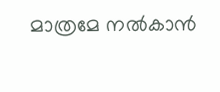മാത്രമേ നൽകാൻ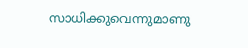സാധിക്കുവെന്നുമാണു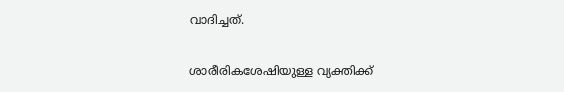വാദിച്ചത്.

ശാരീരികശേഷിയുള്ള വ്യക്തിക്ക്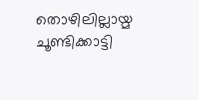തൊഴിലില്ലായ്മ ചൂണ്ടിക്കാട്ടി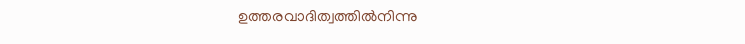ഉത്തരവാദിത്വത്തിൽനിന്നു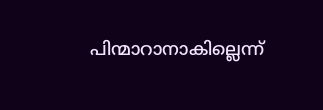പിന്മാറാനാകില്ലെന്ന്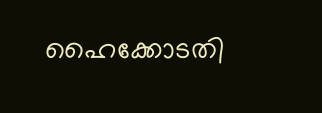ഹൈക്കോടതി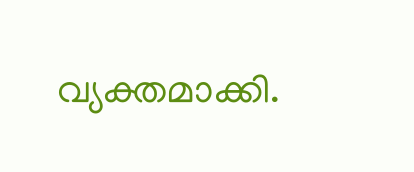വ്യക്തമാക്കി.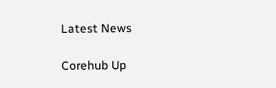Latest News

Corehub Up